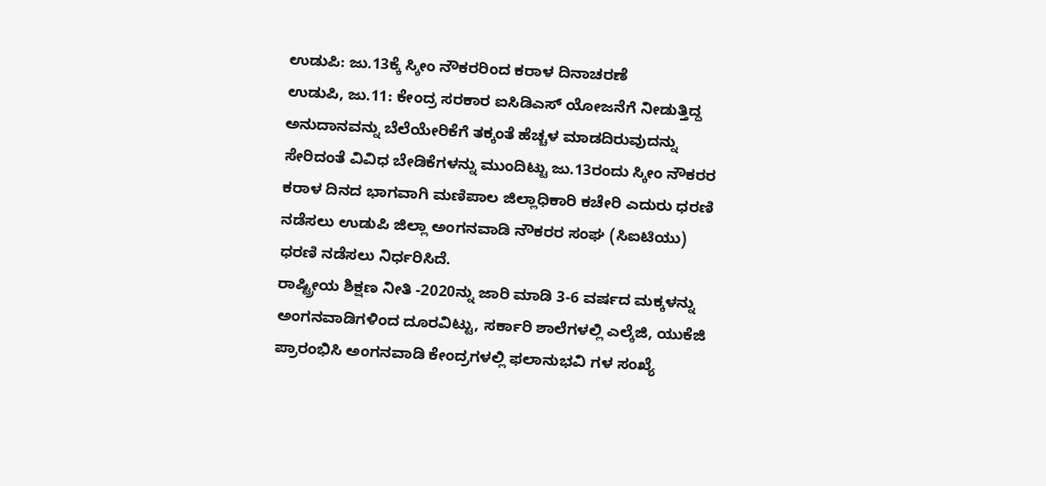ಉಡುಪಿ: ಜು.13ಕ್ಕೆ ಸ್ಕೀಂ ನೌಕರರಿಂದ ಕರಾಳ ದಿನಾಚರಣೆ
ಉಡುಪಿ, ಜು.11: ಕೇಂದ್ರ ಸರಕಾರ ಐಸಿಡಿಎಸ್ ಯೋಜನೆಗೆ ನೀಡುತ್ತಿದ್ದ ಅನುದಾನವನ್ನು ಬೆಲೆಯೇರಿಕೆಗೆ ತಕ್ಕಂತೆ ಹೆಚ್ಚಳ ಮಾಡದಿರುವುದನ್ನು ಸೇರಿದಂತೆ ವಿವಿಧ ಬೇಡಿಕೆಗಳನ್ನು ಮುಂದಿಟ್ಟು ಜು.13ರಂದು ಸ್ಕೀಂ ನೌಕರರ ಕರಾಳ ದಿನದ ಭಾಗವಾಗಿ ಮಣಿಪಾಲ ಜಿಲ್ಲಾಧಿಕಾರಿ ಕಚೇರಿ ಎದುರು ಧರಣಿ ನಡೆಸಲು ಉಡುಪಿ ಜಿಲ್ಲಾ ಅಂಗನವಾಡಿ ನೌಕರರ ಸಂಘ (ಸಿಐಟಿಯು) ಧರಣಿ ನಡೆಸಲು ನಿರ್ಧರಿಸಿದೆ.
ರಾಷ್ಟ್ರೀಯ ಶಿಕ್ಷಣ ನೀತಿ -2020ನ್ನು ಜಾರಿ ಮಾಡಿ 3-6 ವರ್ಷದ ಮಕ್ಕಳನ್ನು ಅಂಗನವಾಡಿಗಳಿಂದ ದೂರವಿಟ್ಟು, ಸರ್ಕಾರಿ ಶಾಲೆಗಳಲ್ಲಿ ಎಲ್ಕೆಜಿ, ಯುಕೆಜಿ ಪ್ರಾರಂಭಿಸಿ ಅಂಗನವಾಡಿ ಕೇಂದ್ರಗಳಲ್ಲಿ ಫಲಾನುಭವಿ ಗಳ ಸಂಖ್ಯೆ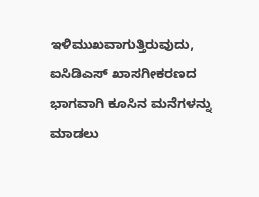ಇಳಿಮುಖವಾಗುತ್ತಿರುವುದು, ಐಸಿಡಿಎಸ್ ಖಾಸಗೀಕರಣದ ಭಾಗವಾಗಿ ಕೂಸಿನ ಮನೆಗಳನ್ನು ಮಾಡಲು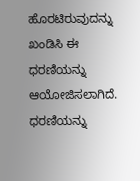ಹೊರಟಿರುವುದನ್ನು ಖಂಡಿಸಿ ಈ ಧರಣಿಯನ್ನು ಆಯೋಜಿಸಲಾಗಿದೆ.
ಧರಣಿಯನ್ನು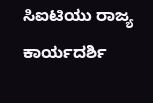ಸಿಐಟಿಯು ರಾಜ್ಯ ಕಾರ್ಯದರ್ಶಿ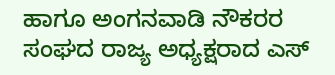ಹಾಗೂ ಅಂಗನವಾಡಿ ನೌಕರರ ಸಂಘದ ರಾಜ್ಯ ಅಧ್ಯಕ್ಷರಾದ ಎಸ್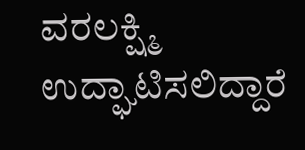ವರಲಕ್ಷ್ಮಿ ಉದ್ಘಾಟಿಸಲಿದ್ದಾರೆ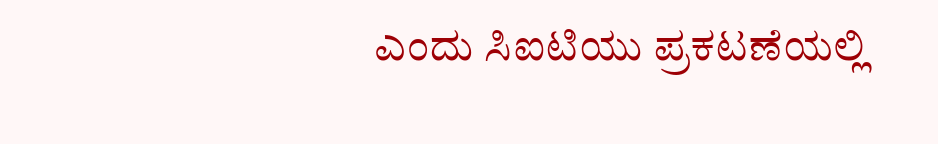ಎಂದು ಸಿಐಟಿಯು ಪ್ರಕಟಣೆಯಲ್ಲಿ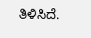ತಿಳಿಸಿದೆ.